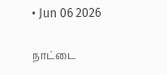• Jun 06 2026

நாட்டை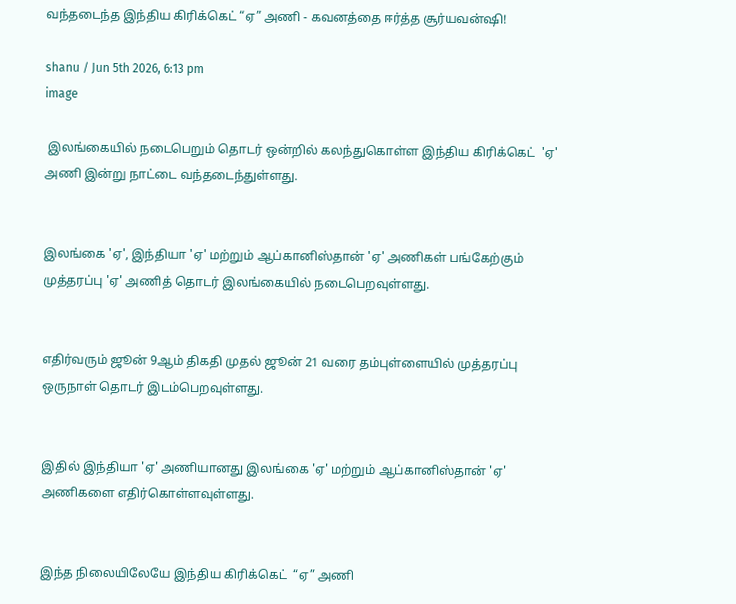வந்தடைந்த இந்திய கிரிக்கெட் “ஏ” அணி - கவனத்தை ஈர்த்த சூர்யவன்ஷி!

shanu / Jun 5th 2026, 6:13 pm
image

 இலங்கையில் நடைபெறும் தொடர் ஒன்றில் கலந்துகொள்ள இந்திய கிரிக்கெட்  'ஏ' அணி இன்று நாட்டை வந்தடைந்துள்ளது.


இலங்கை 'ஏ', இந்தியா 'ஏ' மற்றும் ஆப்கானிஸ்தான் 'ஏ' அணிகள் பங்கேற்கும் முத்தரப்பு 'ஏ' அணித் தொடர் இலங்கையில் நடைபெறவுள்ளது.


எதிர்வரும் ஜூன் 9ஆம் திகதி முதல் ஜூன் 21 வரை தம்புள்ளையில் முத்தரப்பு ஒருநாள் தொடர் இடம்பெறவுள்ளது.


இதில் இந்தியா 'ஏ' அணியானது இலங்கை 'ஏ' மற்றும் ஆப்கானிஸ்தான் 'ஏ' அணிகளை எதிர்கொள்ளவுள்ளது.


இந்த நிலையிலேயே இந்திய கிரிக்கெட்  “ஏ” அணி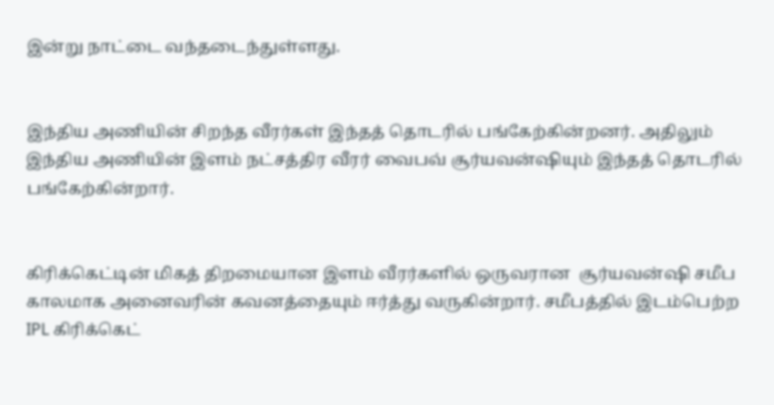இன்று நாட்டை வந்தடைந்துள்ளது.


இந்திய அணியின் சிறந்த வீரர்கள் இந்தத் தொடரில் பங்கேற்கின்றனர். அதிலும் இந்திய அணியின் இளம் நட்சத்திர வீரர் வைபவ் சூர்யவன்ஷியும் இந்தத் தொடரில் பங்கேற்கின்றார்.


கிரிக்கெட்டின் மிகத் திறமையான இளம் வீரர்களில் ஒருவரான  சூர்யவன்ஷி சமீப காலமாக அனைவரின் கவனத்தையும் ஈர்த்து வருகின்றார். சமீபத்தில் இடம்பெற்ற IPL கிரிக்கெட்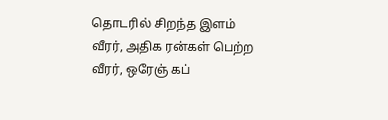தொடரில் சிறந்த இளம் வீரர், அதிக ரன்கள் பெற்ற வீரர், ஒரேஞ் கப்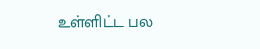உள்ளிட்ட பல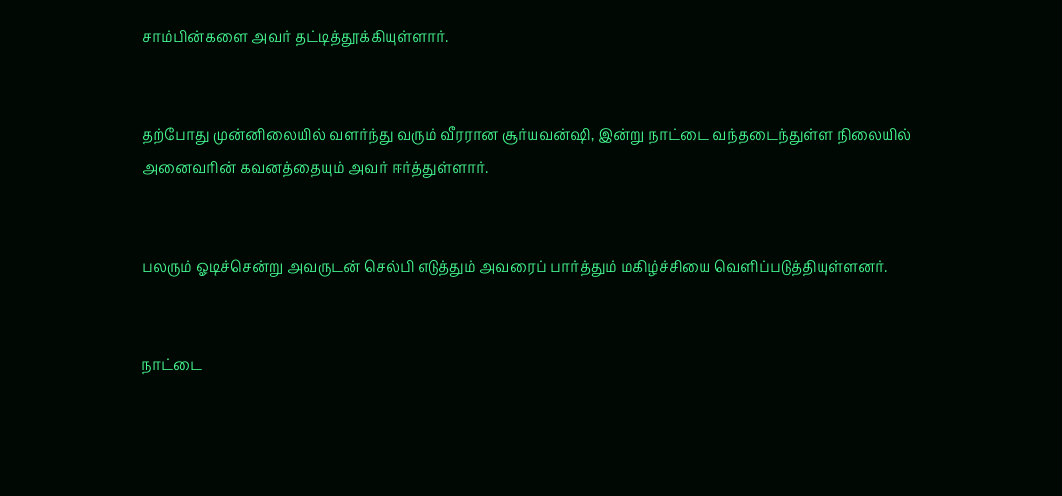சாம்பின்களை அவர் தட்டித்தூக்கியுள்ளார்.


தற்போது முன்னிலையில் வளர்ந்து வரும் வீரரான சூர்யவன்ஷி, இன்று நாட்டை வந்தடைந்துள்ள நிலையில் அனைவரின் கவனத்தையும் அவர் ஈர்த்துள்ளார்.


பலரும் ஓடிச்சென்று அவருடன் செல்பி எடுத்தும் அவரைப் பார்த்தும் மகிழ்ச்சியை வெளிப்படுத்தியுள்ளனர்.


நாட்டை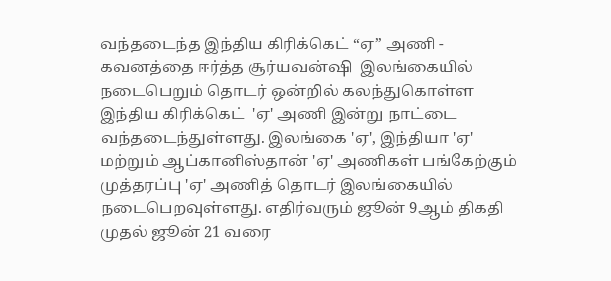வந்தடைந்த இந்திய கிரிக்கெட் “ஏ” அணி - கவனத்தை ஈர்த்த சூர்யவன்ஷி  இலங்கையில் நடைபெறும் தொடர் ஒன்றில் கலந்துகொள்ள இந்திய கிரிக்கெட்  'ஏ' அணி இன்று நாட்டை வந்தடைந்துள்ளது. இலங்கை 'ஏ', இந்தியா 'ஏ' மற்றும் ஆப்கானிஸ்தான் 'ஏ' அணிகள் பங்கேற்கும் முத்தரப்பு 'ஏ' அணித் தொடர் இலங்கையில் நடைபெறவுள்ளது. எதிர்வரும் ஜூன் 9ஆம் திகதி முதல் ஜூன் 21 வரை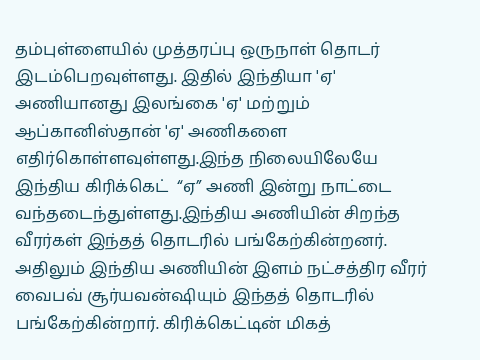தம்புள்ளையில் முத்தரப்பு ஒருநாள் தொடர் இடம்பெறவுள்ளது. இதில் இந்தியா 'ஏ' அணியானது இலங்கை 'ஏ' மற்றும் ஆப்கானிஸ்தான் 'ஏ' அணிகளை எதிர்கொள்ளவுள்ளது.இந்த நிலையிலேயே இந்திய கிரிக்கெட்  “ஏ” அணி இன்று நாட்டை வந்தடைந்துள்ளது.இந்திய அணியின் சிறந்த வீரர்கள் இந்தத் தொடரில் பங்கேற்கின்றனர். அதிலும் இந்திய அணியின் இளம் நட்சத்திர வீரர் வைபவ் சூர்யவன்ஷியும் இந்தத் தொடரில் பங்கேற்கின்றார். கிரிக்கெட்டின் மிகத்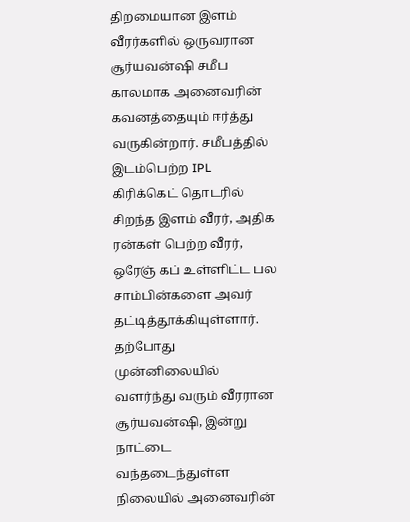திறமையான இளம் வீரர்களில் ஒருவரான  சூர்யவன்ஷி சமீப காலமாக அனைவரின் கவனத்தையும் ஈர்த்து வருகின்றார். சமீபத்தில் இடம்பெற்ற IPL கிரிக்கெட் தொடரில் சிறந்த இளம் வீரர், அதிக ரன்கள் பெற்ற வீரர், ஒரேஞ் கப் உள்ளிட்ட பல சாம்பின்களை அவர் தட்டித்தூக்கியுள்ளார். தற்போது முன்னிலையில் வளர்ந்து வரும் வீரரான சூர்யவன்ஷி, இன்று நாட்டை வந்தடைந்துள்ள நிலையில் அனைவரின்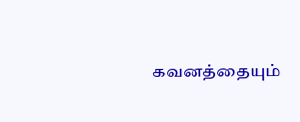கவனத்தையும்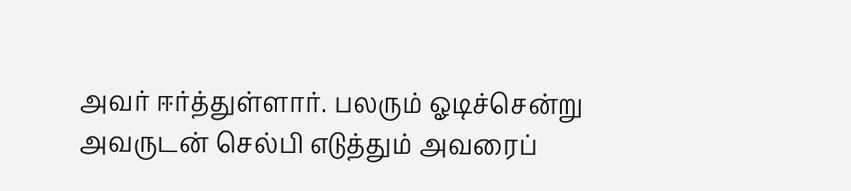அவர் ஈர்த்துள்ளார். பலரும் ஓடிச்சென்று அவருடன் செல்பி எடுத்தும் அவரைப்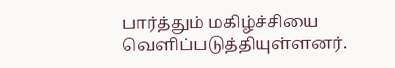பார்த்தும் மகிழ்ச்சியை வெளிப்படுத்தியுள்ளனர்.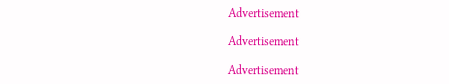Advertisement

Advertisement

Advertisement